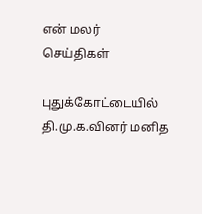என் மலர்
செய்திகள்

புதுக்கோட்டையில் தி.மு.க.வினர் மனித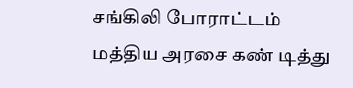சங்கிலி போராட்டம்
மத்திய அரசை கண் டித்து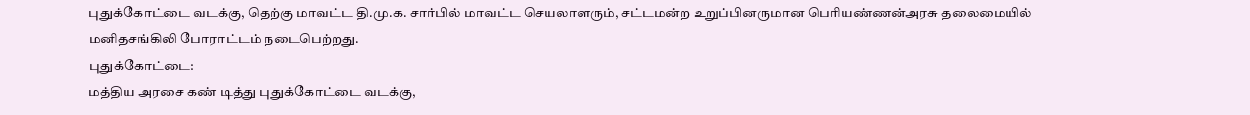புதுக்கோட்டை வடக்கு, தெற்கு மாவட்ட தி.மு.க. சார்பில் மாவட்ட செயலாளரும், சட்டமன்ற உறுப்பினருமான பெரியண்ணன்அரசு தலைமையில் மனிதசங்கிலி போராட்டம் நடைபெற்றது.
புதுக்கோட்டை:
மத்திய அரசை கண் டித்து புதுக்கோட்டை வடக்கு,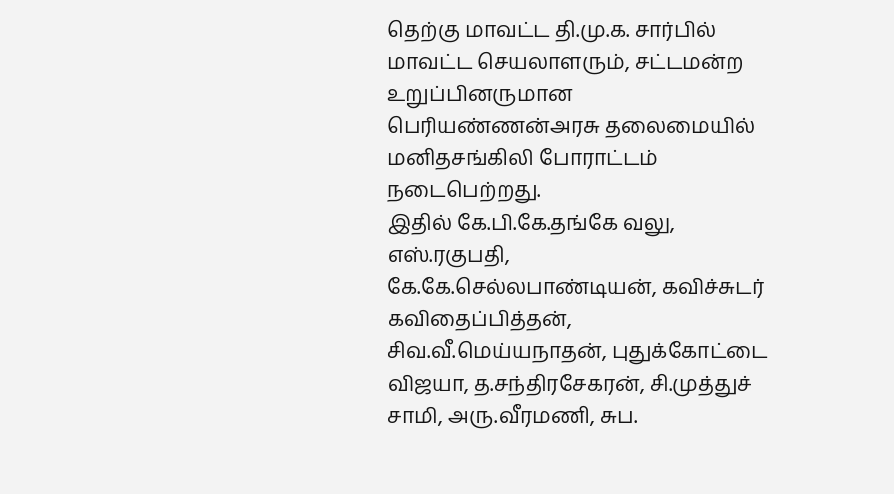தெற்கு மாவட்ட தி.மு.க. சார்பில் மாவட்ட செயலாளரும், சட்டமன்ற உறுப்பினருமான பெரியண்ணன்அரசு தலைமையில் மனிதசங்கிலி போராட்டம் நடைபெற்றது.
இதில் கே.பி.கே.தங்கே வலு, எஸ்.ரகுபதி, கே.கே.செல்லபாண்டியன், கவிச்சுடர் கவிதைப்பித்தன், சிவ.வீ.மெய்யநாதன், புதுக்கோட்டை விஜயா, த.சந்திரசேகரன், சி.முத்துச் சாமி, அரு.வீரமணி, சுப.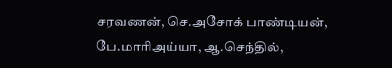சரவணன், செ.அசோக் பாண்டியன், பே.மாரிஅய்யா, ஆ.செந்தில்,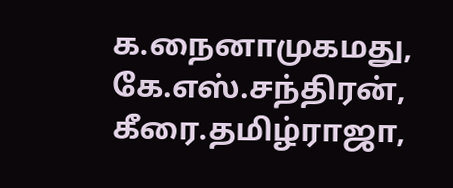க.நைனாமுகமது, கே.எஸ்.சந்திரன், கீரை.தமிழ்ராஜா,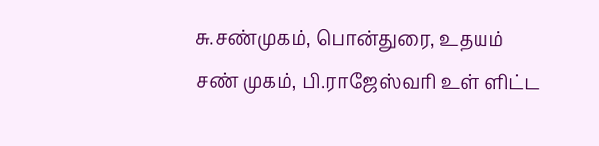சு.சண்முகம், பொன்துரை, உதயம் சண் முகம், பி.ராஜேஸ்வரி உள் ளிட்ட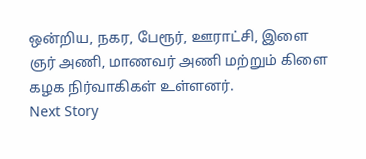ஒன்றிய, நகர, பேரூர், ஊராட்சி, இளை ஞர் அணி, மாணவர் அணி மற்றும் கிளை கழக நிர்வாகிகள் உள்ளனர்.
Next Story